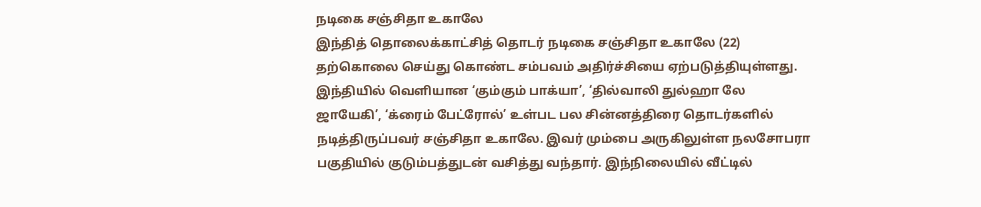நடிகை சஞ்சிதா உகாலே
இந்தித் தொலைக்காட்சித் தொடர் நடிகை சஞ்சிதா உகாலே (22) தற்கொலை செய்து கொண்ட சம்பவம் அதிர்ச்சியை ஏற்படுத்தியுள்ளது.
இந்தியில் வெளியான ‘கும்கும் பாக்யா’, ‘தில்வாலி துல்ஹா லே ஜாயேகி’, ‘க்ரைம் பேட்ரோல்’ உள்பட பல சின்னத்திரை தொடர்களில் நடித்திருப்பவர் சஞ்சிதா உகாலே. இவர் மும்பை அருகிலுள்ள நலசோபரா பகுதியில் குடும்பத்துடன் வசித்து வந்தார். இந்நிலையில் வீட்டில்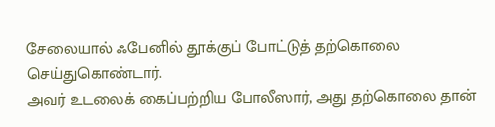சேலையால் ஃபேனில் தூக்குப் போட்டுத் தற்கொலை செய்துகொண்டார்.
அவர் உடலைக் கைப்பற்றிய போலீஸார், அது தற்கொலை தான்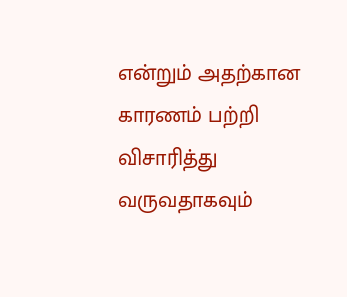என்றும் அதற்கான காரணம் பற்றி விசாரித்து வருவதாகவும்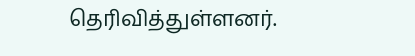தெரிவித்துள்ளனர்.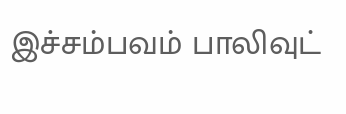இச்சம்பவம் பாலிவுட்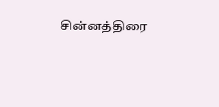சின்னத்திரை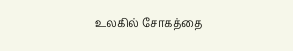உலகில் சோகத்தை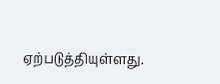ஏற்படுத்தியுள்ளது.